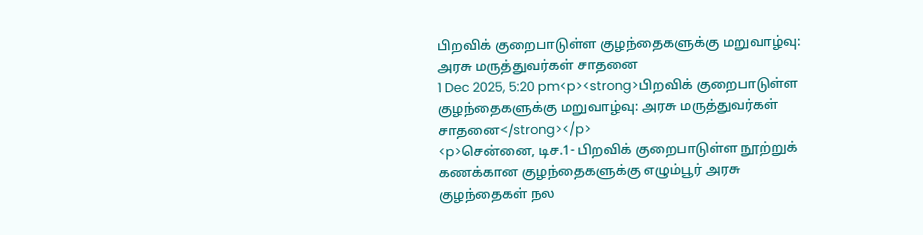பிறவிக் குறைபாடுள்ள குழந்தைகளுக்கு மறுவாழ்வு: அரசு மருத்துவர்கள் சாதனை
1 Dec 2025, 5:20 pm<p><strong>பிறவிக் குறைபாடுள்ள குழந்தைகளுக்கு மறுவாழ்வு: அரசு மருத்துவர்கள் சாதனை</strong></p>
<p>சென்னை, டிச.1- பிறவிக் குறைபாடுள்ள நூற்றுக் கணக்கான குழந்தைகளுக்கு எழும்பூர் அரசு குழந்தைகள் நல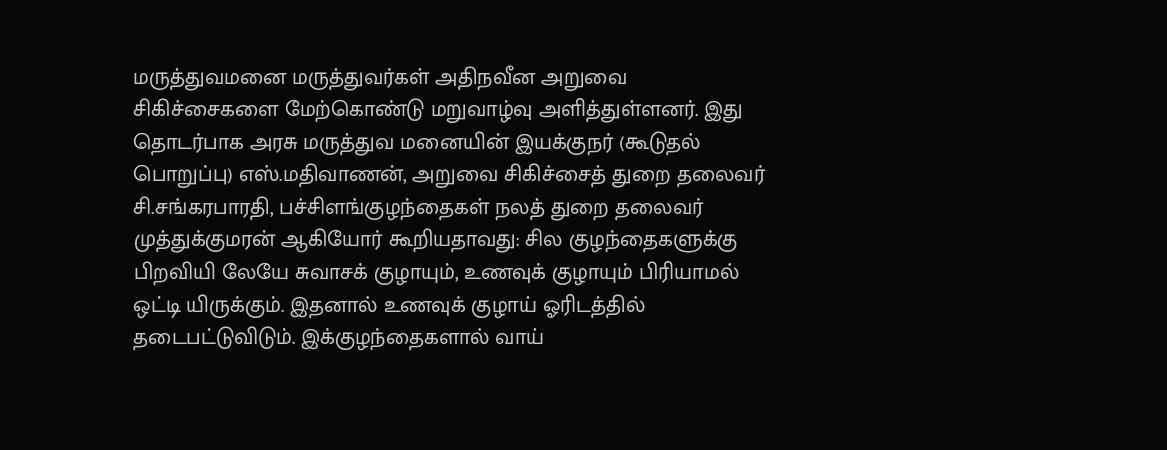மருத்துவமனை மருத்துவர்கள் அதிநவீன அறுவை சிகிச்சைகளை மேற்கொண்டு மறுவாழ்வு அளித்துள்ளனர். இது தொடர்பாக அரசு மருத்துவ மனையின் இயக்குநர் (கூடுதல் பொறுப்பு) எஸ்.மதிவாணன், அறுவை சிகிச்சைத் துறை தலைவர் சி.சங்கரபாரதி, பச்சிளங்குழந்தைகள் நலத் துறை தலைவர் முத்துக்குமரன் ஆகியோர் கூறியதாவது: சில குழந்தைகளுக்கு பிறவியி லேயே சுவாசக் குழாயும், உணவுக் குழாயும் பிரியாமல் ஒட்டி யிருக்கும். இதனால் உணவுக் குழாய் ஓரிடத்தில் தடைபட்டுவிடும். இக்குழந்தைகளால் வாய்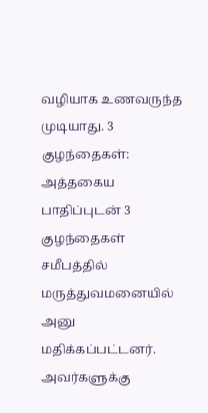வழியாக உணவருந்த முடியாது. 3 குழந்தைகள்: அத்தகைய பாதிப்புடன் 3 குழந்தைகள் சமீபத்தில் மருத்துவமனையில் அனு மதிக்கப்பட்டனர். அவர்களுக்கு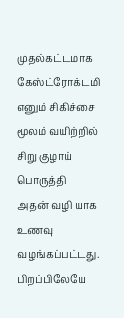முதல்கட்டமாக கேஸ்ட்ரோக்டமி எனும் சிகிச்சை மூலம் வயிற்றில் சிறு குழாய் பொருத்தி அதன் வழி யாக உணவு வழங்கப்பட்டது. பிறப்பிலேயே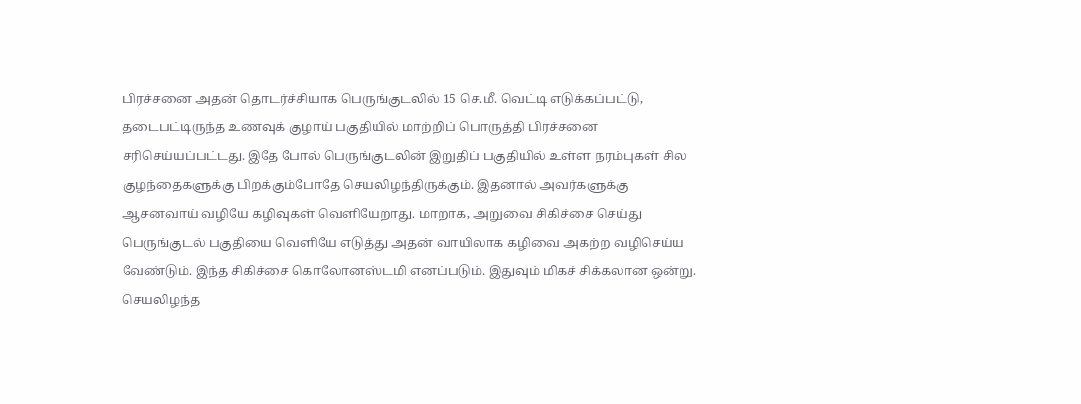பிரச்சனை அதன் தொடர்ச்சியாக பெருங்குடலில் 15 செ.மீ. வெட்டி எடுக்கப்பட்டு, தடைபட்டிருந்த உணவுக் குழாய் பகுதியில் மாற்றிப் பொருத்தி பிரச்சனை சரிசெய்யப்பட்டது. இதே போல் பெருங்குடலின் இறுதிப் பகுதியில் உள்ள நரம்புகள் சில குழந்தைகளுக்கு பிறக்கும்போதே செயலிழந்திருக்கும். இதனால் அவர்களுக்கு ஆசனவாய் வழியே கழிவுகள் வெளியேறாது. மாறாக, அறுவை சிகிச்சை செய்து பெருங்குடல் பகுதியை வெளியே எடுத்து அதன் வாயிலாக கழிவை அகற்ற வழிசெய்ய வேண்டும். இந்த சிகிச்சை கொலோனஸ்டமி எனப்படும். இதுவும் மிகச் சிக்கலான ஒன்று. செயலிழந்த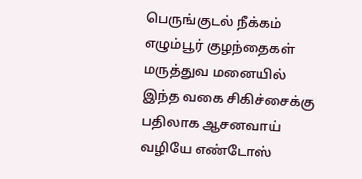பெருங்குடல் நீக்கம் எழும்பூர் குழந்தைகள் மருத்துவ மனையில் இந்த வகை சிகிச்சைக்கு பதிலாக ஆசனவாய் வழியே எண்டோஸ்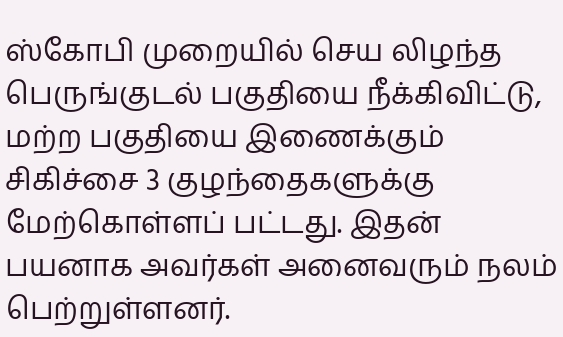ஸ்கோபி முறையில் செய லிழந்த பெருங்குடல் பகுதியை நீக்கிவிட்டு, மற்ற பகுதியை இணைக்கும் சிகிச்சை 3 குழந்தைகளுக்கு மேற்கொள்ளப் பட்டது. இதன் பயனாக அவர்கள் அனைவரும் நலம் பெற்றுள்ளனர்.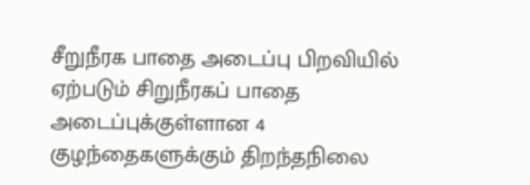சீறுநீரக பாதை அடைப்பு பிறவியில் ஏற்படும் சிறுநீரகப் பாதை அடைப்புக்குள்ளான 4 குழந்தைகளுக்கும் திறந்தநிலை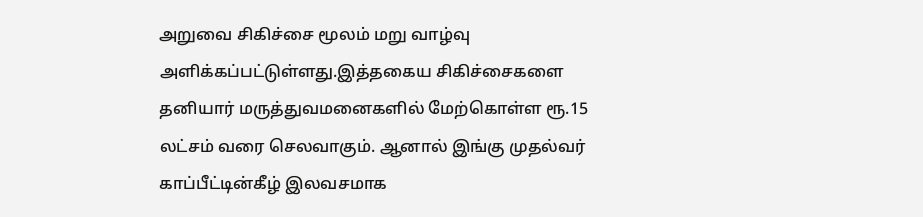அறுவை சிகிச்சை மூலம் மறு வாழ்வு அளிக்கப்பட்டுள்ளது.இத்தகைய சிகிச்சைகளை தனியார் மருத்துவமனைகளில் மேற்கொள்ள ரூ.15 லட்சம் வரை செலவாகும். ஆனால் இங்கு முதல்வர் காப்பீட்டின்கீழ் இலவசமாக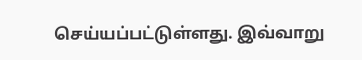செய்யப்பட்டுள்ளது. இவ்வாறு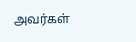அவர்கள்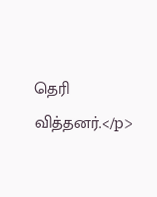தெரி வித்தனர்.</p>